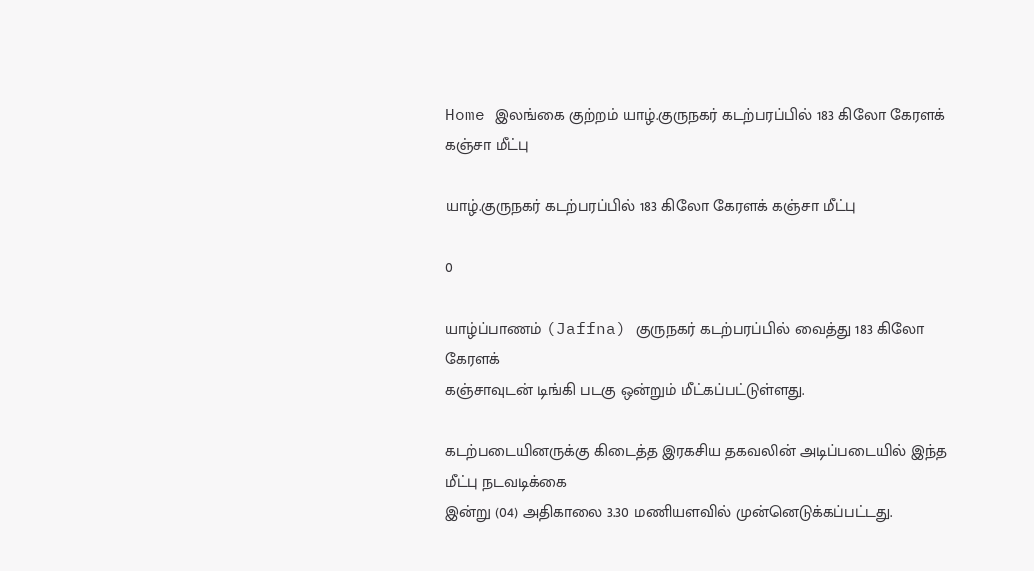Home இலங்கை குற்றம் யாழ்.குருநகர் கடற்பரப்பில் 183 கிலோ கேரளக் கஞ்சா மீட்பு

யாழ்.குருநகர் கடற்பரப்பில் 183 கிலோ கேரளக் கஞ்சா மீட்பு

0

யாழ்ப்பாணம் (Jaffna) குருநகர் கடற்பரப்பில் வைத்து 183 கிலோ கேரளக்
கஞ்சாவுடன் டிங்கி படகு ஒன்றும் மீட்கப்பட்டுள்ளது.

கடற்படையினருக்கு கிடைத்த இரகசிய தகவலின் அடிப்படையில் இந்த மீட்பு நடவடிக்கை
இன்று (04) அதிகாலை 3.30 மணியளவில் முன்னெடுக்கப்பட்டது.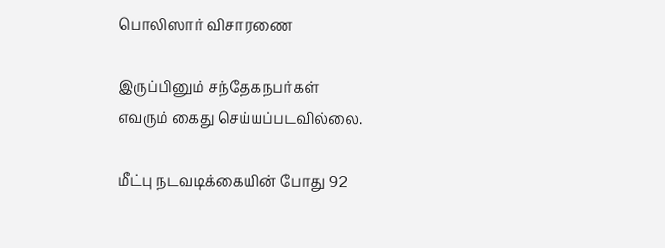பொலிஸார் விசாரணை

இருப்பினும் சந்தேகநபர்கள்
எவரும் கைது செய்யப்படவில்லை.

மீட்பு நடவடிக்கையின் போது 92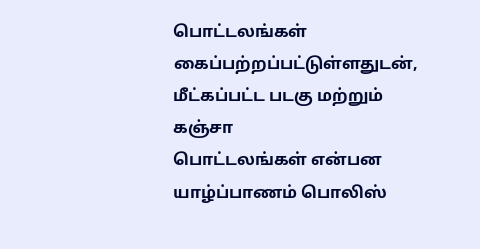பொட்டலங்கள் கைப்பற்றப்பட்டுள்ளதுடன், மீட்கப்பட்ட படகு மற்றும் கஞ்சா
பொட்டலங்கள் என்பன யாழ்ப்பாணம் பொலிஸ்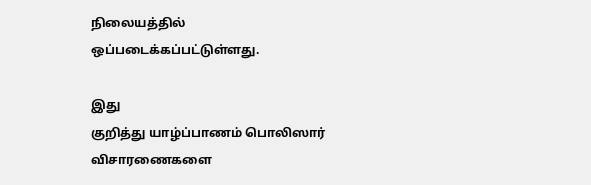நிலையத்தில் ஒப்படைக்கப்பட்டுள்ளது.

இது
குறித்து யாழ்ப்பாணம் பொலிஸார் விசாரணைகளை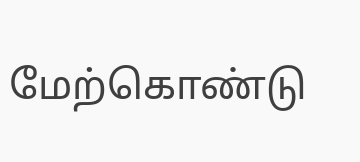மேற்கொண்டு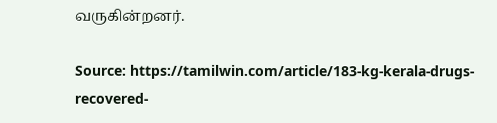வருகின்றனர்.

Source: https://tamilwin.com/article/183-kg-kerala-drugs-recovered-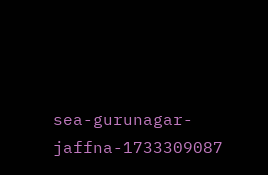sea-gurunagar-jaffna-1733309087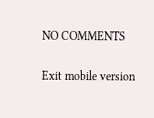NO COMMENTS

Exit mobile version